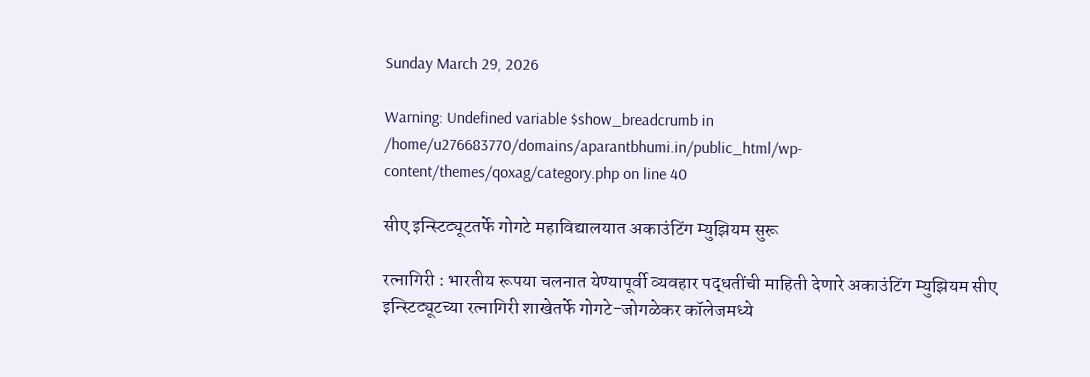Sunday March 29, 2026

Warning: Undefined variable $show_breadcrumb in /home/u276683770/domains/aparantbhumi.in/public_html/wp-content/themes/qoxag/category.php on line 40

सीए इन्स्टिट्यूटतर्फे गोगटे महाविद्यालयात अकाउंटिंग म्युझियम सुरू

रत्नागिरी : भारतीय रूपया चलनात येण्यापूर्वी व्यवहार पद्धतींची माहिती देणारे अकाउंटिंग म्युझियम सीए इन्स्टिट्यूटच्या रत्नागिरी शाखेतर्फे गोगटे-जोगळेकर कॉलेजमध्ये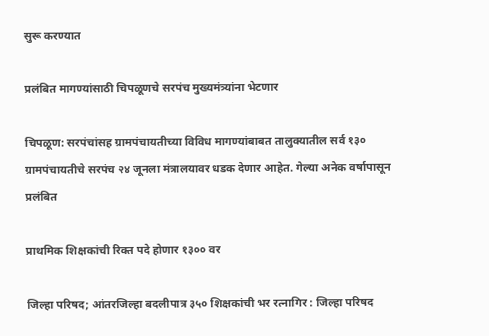सुरू करण्यात

प्रलंबित मागण्यांसाठी चिपळूणचे सरपंच मुख्यमंत्र्यांना भेटणार

चिपळूण: सरपंचांसह ग्रामपंचायतीच्या विविध मागण्यांबाबत तालुक्यातील सर्व १३० ग्रामपंचायतीचे सरपंच २४ जूनला मंत्रालयावर धडक देणार आहेत. गेल्या अनेक वर्षापासून प्रलंबित

प्राथमिक शिक्षकांची रिक्त पदे होणार १३०० वर

जिल्हा परिषद; आंतरजिल्हा बदलीपात्र ३५० शिक्षकांची भर रत्नागिर : जिल्हा परिषद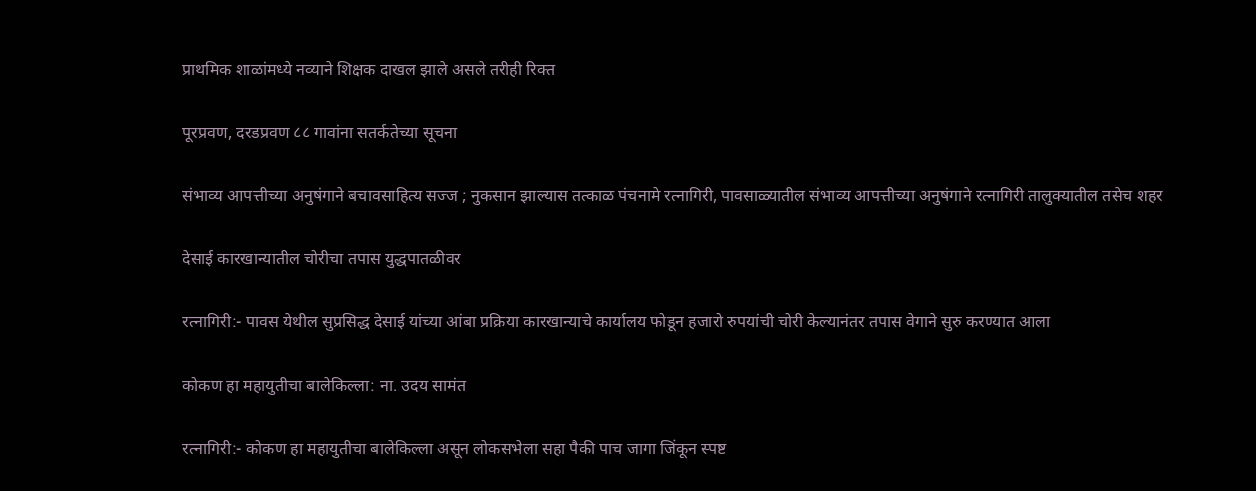प्राथमिक शाळांमध्ये नव्याने शिक्षक दाखल झाले असले तरीही रिक्त

पूरप्रवण, दरडप्रवण ८८ गावांना सतर्कतेच्या सूचना

संभाव्य आपत्तीच्या अनुषंगाने बचावसाहित्य सज्ज ; नुकसान झाल्यास तत्काळ पंचनामे रत्नागिरी, पावसाळ्यातील संभाव्य आपत्तीच्या अनुषंगाने रत्नागिरी तालुक्यातील तसेच शहर

देसाई कारखान्यातील चोरीचा तपास युद्धपातळीवर

रत्नागिरी:- पावस येथील सुप्रसिद्ध देसाई यांच्या आंबा प्रक्रिया कारखान्याचे कार्यालय फोडून हजारो रुपयांची चोरी केल्यानंतर तपास वेगाने सुरु करण्यात आला

कोकण हा महायुतीचा बालेकिल्ला: ना. उदय सामंत

रत्नागिरी:- कोकण हा महायुतीचा बालेकिल्ला असून लोकसभेला सहा पैकी पाच जागा जिंकून स्पष्ट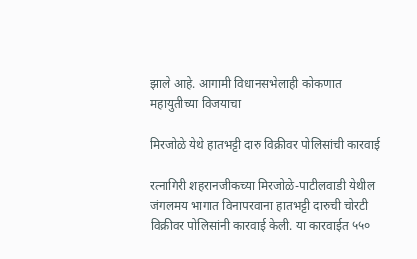झाले आहे. आगामी विधानसभेलाही कोकणात महायुतीच्या विजयाचा

मिरजोळे येथे हातभट्टी दारु विक्रीवर पोलिसांची कारवाई

रत्नागिरी शहरानजीकच्या मिरजोळे-पाटीलवाडी येथील जंगलमय भागात विनापरवाना हातभट्टी दारुची चोरटी विक्रीवर पोलिसांनी कारवाई केली. या कारवाईत ५५०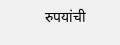रुपयांची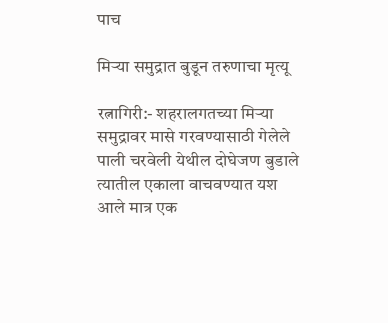पाच

मिऱ्या समुद्रात बुडून तरुणाचा मृत्यू

रत्नागिरी:- शहरालगतच्या मिऱ्या समुद्रावर मासे गरवण्यासाठी गेलेले पाली चरवेली येथील दोघेजण बुडाले त्यातील एकाला वाचवण्यात यश आले मात्र एक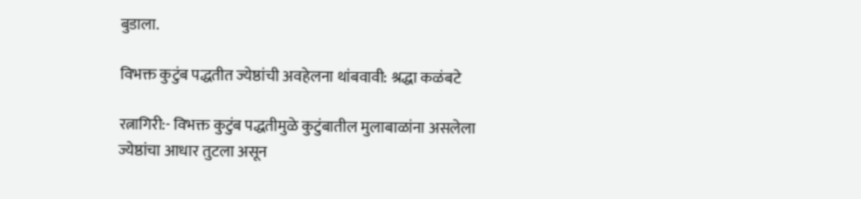बुडाला.

विभक्त कुटुंब पद्धतीत ज्येष्ठांची अवहेलना थांबवावी: श्रद्धा कळंबटे

रत्नागिरी:- विभक्त कुटुंब पद्धतीमुळे कुटुंबातील मुलाबाळांना असलेला ज्येष्ठांचा आधार तुटला असून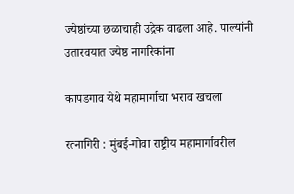ज्येष्ठांच्या छळाचाही उद्रेक वाढला आहे. पाल्यांनी उतारवयात ज्येष्ठ नागरिकांना

कापडगाव येथे महामार्गाचा भराव खचला

रत्नागिरी : मुंबई-गोवा राष्ट्रीय महामार्गावरील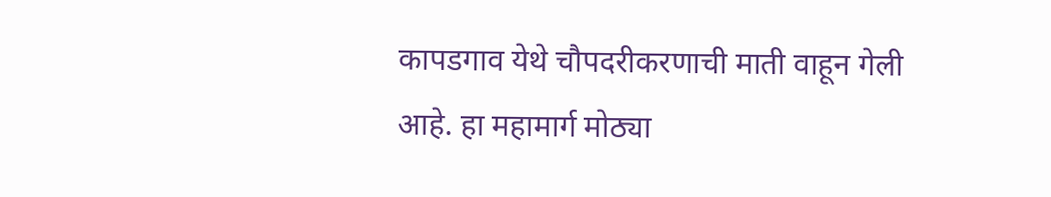कापडगाव येथे चौपदरीकरणाची माती वाहून गेली आहे. हा महामार्ग मोठ्या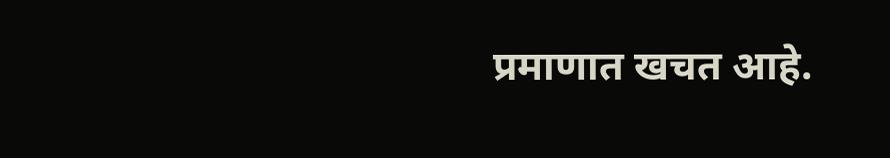प्रमाणात खचत आहे.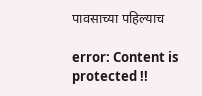पावसाच्या पहिल्याच

error: Content is protected !!